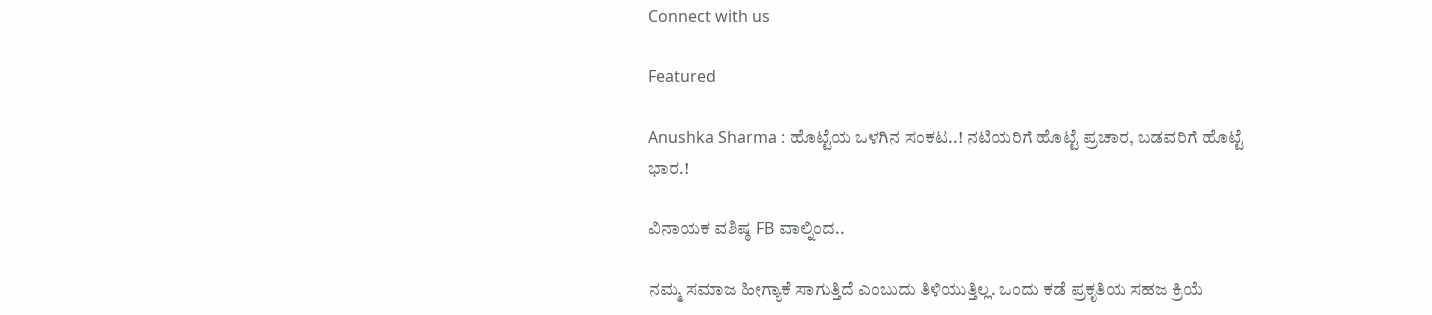Connect with us

Featured

Anushka Sharma : ಹೊಟ್ಟೆಯ ಒಳಗಿನ ಸಂಕಟ..! ನಟಿಯರಿಗೆ ಹೊಟ್ಟೆ ಪ್ರಚಾರ, ಬಡವರಿಗೆ ಹೊಟ್ಟೆ ಭಾರ.!

ವಿನಾಯಕ ವಶಿಷ್ಠ FB ವಾಲ್ನಿಂದ..

ನಮ್ಮ ಸಮಾಜ ಹೀಗ್ಯಾಕೆ ಸಾಗುತ್ತಿದೆ ಎಂಬುದು ತಿಳಿಯುತ್ತಿಲ್ಲ. ಒಂದು ಕಡೆ ಪ್ರಕೃತಿಯ ಸಹಜ ಕ್ರಿಯೆ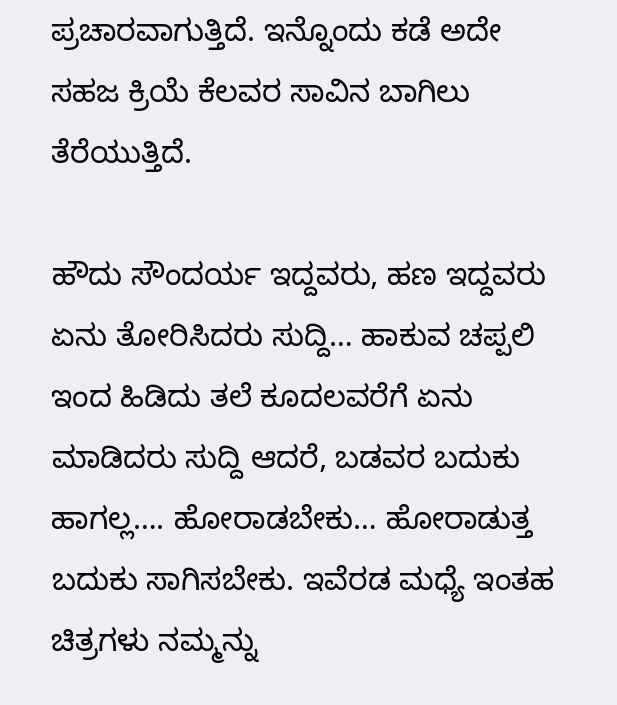ಪ್ರಚಾರವಾಗುತ್ತಿದೆ. ಇನ್ನೊಂದು ಕಡೆ ಅದೇ ಸಹಜ ಕ್ರಿಯೆ ಕೆಲವರ ಸಾವಿನ ಬಾಗಿಲು ತೆರೆಯುತ್ತಿದೆ.

ಹೌದು ಸೌಂದರ್ಯ ಇದ್ದವರು, ಹಣ ಇದ್ದವರು ಏನು ತೋರಿಸಿದರು ಸುದ್ದಿ… ಹಾಕುವ ಚಪ್ಪಲಿ ಇಂದ ಹಿಡಿದು ತಲೆ ಕೂದಲವರೆಗೆ ಏನು ಮಾಡಿದರು ಸುದ್ದಿ ಆದರೆ, ಬಡವರ ಬದುಕು ಹಾಗಲ್ಲ…. ಹೋರಾಡಬೇಕು… ಹೋರಾಡುತ್ತ ಬದುಕು ಸಾಗಿಸಬೇಕು. ಇವೆರಡ ಮಧ್ಯೆ ಇಂತಹ ಚಿತ್ರಗಳು ನಮ್ಮನ್ನು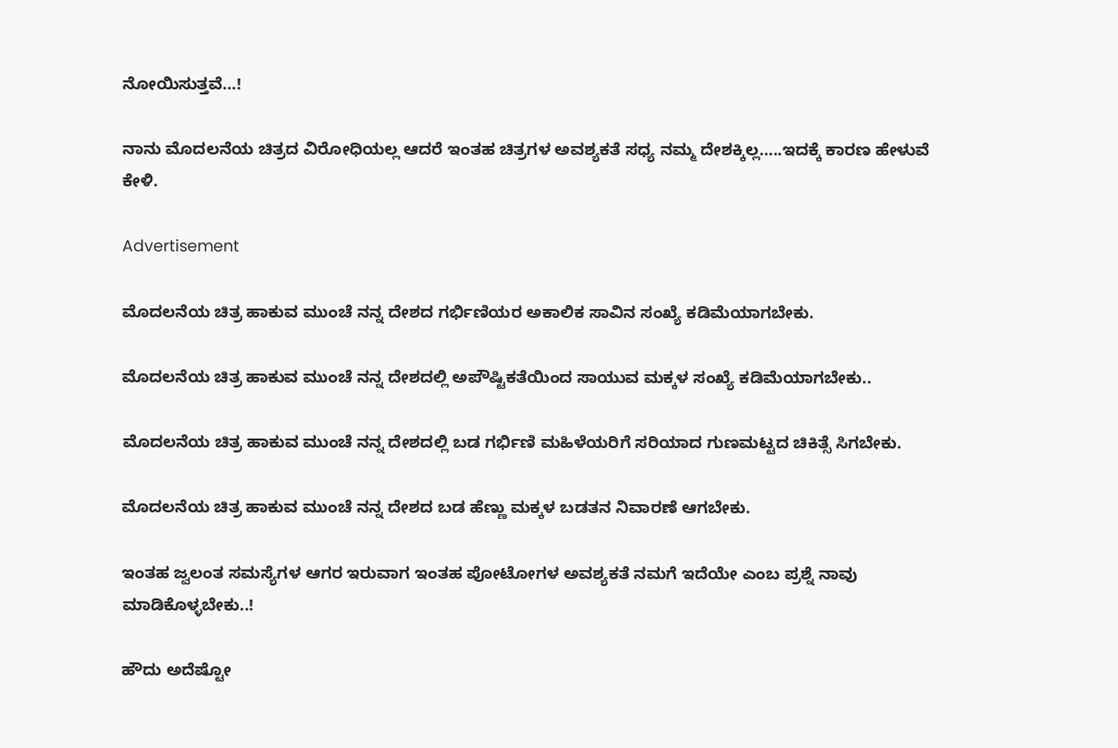ನೋಯಿಸುತ್ತವೆ…!

ನಾನು ಮೊದಲನೆಯ ಚಿತ್ರದ ವಿರೋಧಿಯಲ್ಲ ಆದರೆ ಇಂತಹ ಚಿತ್ರಗಳ ಅವಶ್ಯಕತೆ ಸಧ್ಯ ನಮ್ಮ ದೇಶಕ್ಕಿಲ್ಲ…..ಇದಕ್ಕೆ ಕಾರಣ ಹೇಳುವೆ ಕೇಳಿ.

Advertisement

ಮೊದಲನೆಯ ಚಿತ್ರ ಹಾಕುವ ಮುಂಚೆ ನನ್ನ ದೇಶದ ಗರ್ಭಿಣಿಯರ ಅಕಾಲಿಕ ಸಾವಿನ ಸಂಖ್ಯೆ ಕಡಿಮೆಯಾಗಬೇಕು.

ಮೊದಲನೆಯ ಚಿತ್ರ ಹಾಕುವ ಮುಂಚೆ ನನ್ನ ದೇಶದಲ್ಲಿ ಅಪೌಷ್ಟಿಕತೆಯಿಂದ ಸಾಯುವ ಮಕ್ಕಳ ಸಂಖ್ಯೆ ಕಡಿಮೆಯಾಗಬೇಕು..

ಮೊದಲನೆಯ ಚಿತ್ರ ಹಾಕುವ ಮುಂಚೆ ನನ್ನ ದೇಶದಲ್ಲಿ ಬಡ ಗರ್ಭಿಣಿ ಮಹಿಳೆಯರಿಗೆ ಸರಿಯಾದ ಗುಣಮಟ್ಟದ ಚಿಕಿತ್ಸೆ ಸಿಗಬೇಕು.

ಮೊದಲನೆಯ ಚಿತ್ರ ಹಾಕುವ ಮುಂಚೆ ನನ್ನ ದೇಶದ ಬಡ ಹೆಣ್ಣು ಮಕ್ಕಳ ಬಡತನ ನಿವಾರಣೆ ಆಗಬೇಕು.

ಇಂತಹ ಜ್ವಲಂತ ಸಮಸ್ಯೆಗಳ ಆಗರ ಇರುವಾಗ ಇಂತಹ ಪೋಟೋಗಳ ಅವಶ್ಯಕತೆ ನಮಗೆ ಇದೆಯೇ ಎಂಬ ಪ್ರಶ್ನೆ ನಾವು ಮಾಡಿಕೊಳ್ಳಬೇಕು..!

ಹೌದು ಅದೆಷ್ಟೋ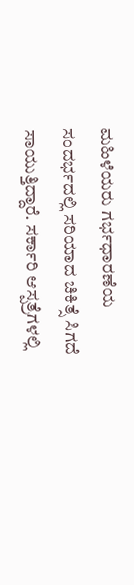ಮಹಿಳೆಯರು ಗರ್ಭಧಾರಣೆಯ ಸಂದರ್ಭದಲ್ಲಿ ಸರಿಯಾದ ಚಿಕಿತ್ಸೆ ಸಿಗದೆ ಸಾಯುತ್ತಿದ್ದಾರೆ. ಸರ್ಕಾರಿ ಆಸ್ಪತ್ರೆಗಳಲ್ಲಿ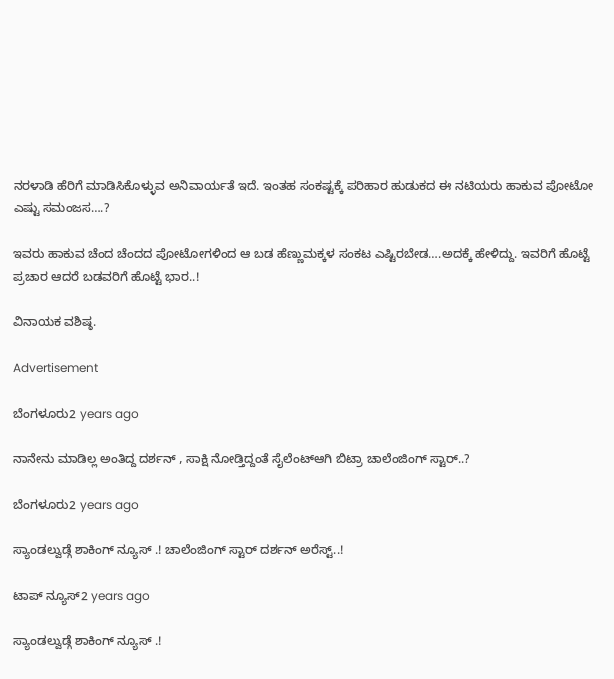ನರಳಾಡಿ ಹೆರಿಗೆ ಮಾಡಿಸಿಕೊಳ್ಳುವ ಅನಿವಾರ್ಯತೆ ಇದೆ. ಇಂತಹ ಸಂಕಷ್ಟಕ್ಕೆ ಪರಿಹಾರ ಹುಡುಕದ ಈ ನಟಿಯರು ಹಾಕುವ ಪೋಟೋ ಎಷ್ಟು ಸಮಂಜಸ….?

ಇವರು ಹಾಕುವ ಚೆಂದ ಚೆಂದದ ಪೋಟೋಗಳಿಂದ ಆ ಬಡ ಹೆಣ್ಣುಮಕ್ಕಳ ಸಂಕಟ ಎಷ್ಟಿರಬೇಡ….ಅದಕ್ಕೆ ಹೇಳಿದ್ದು. ಇವರಿಗೆ ಹೊಟ್ಟೆ ಪ್ರಚಾರ ಆದರೆ ಬಡವರಿಗೆ ಹೊಟ್ಟೆ ಭಾರ..!

ವಿನಾಯಕ ವಶಿಷ್ಠ.

Advertisement

ಬೆಂಗಳೂರು2 years ago

ನಾನೇನು ಮಾಡಿಲ್ಲ ಅಂತಿದ್ದ ದರ್ಶನ್ , ಸಾಕ್ಷಿ ನೋಡ್ತಿದ್ದಂತೆ ಸೈಲೆಂಟ್ಆಗಿ ಬಿಟ್ರಾ ಚಾಲೆಂಜಿಂಗ್ ಸ್ಟಾರ್..?

ಬೆಂಗಳೂರು2 years ago

ಸ್ಯಾಂಡಲ್ವುಡ್ಗೆ ಶಾಕಿಂಗ್ ನ್ಯೂಸ್ .! ಚಾಲೆಂಜಿಂಗ್ ಸ್ಟಾರ್ ದರ್ಶನ್ ಅರೆಸ್ಟ್..!

ಟಾಪ್ ನ್ಯೂಸ್2 years ago

ಸ್ಯಾಂಡಲ್ವುಡ್ಗೆ ಶಾಕಿಂಗ್ ನ್ಯೂಸ್ .!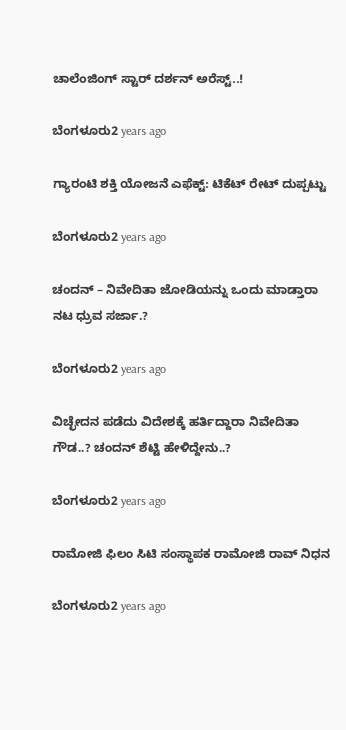ಚಾಲೆಂಜಿಂಗ್ ಸ್ಟಾರ್ ದರ್ಶನ್ ಅರೆಸ್ಟ್..!

ಬೆಂಗಳೂರು2 years ago

ಗ್ಯಾರಂಟಿ ಶಕ್ತಿ ಯೋಜನೆ ಎಫೆಕ್ಟ್: ಟಿಕೆಟ್ ರೇಟ್ ದುಪ್ಪಟ್ಟು

ಬೆಂಗಳೂರು2 years ago

ಚಂದನ್ – ನಿವೇದಿತಾ ಜೋಡಿಯನ್ನು ಒಂದು ಮಾಡ್ತಾರಾ ನಟ ಧ್ರುವ ಸರ್ಜಾ.?

ಬೆಂಗಳೂರು2 years ago

ವಿಚ್ಛೇದನ ಪಡೆದು ವಿದೇಶಕ್ಕೆ ಹರ್ತಿದ್ದಾರಾ ನಿವೇದಿತಾ ಗೌಡ..? ಚಂದನ್ ಶೆಟ್ಟಿ ಹೇಳಿದ್ದೇನು..?

ಬೆಂಗಳೂರು2 years ago

ರಾಮೋಜಿ ಫಿಲಂ ಸಿಟಿ ಸಂಸ್ಥಾಪಕ ರಾಮೋಜಿ ರಾವ್ ನಿಧನ

ಬೆಂಗಳೂರು2 years ago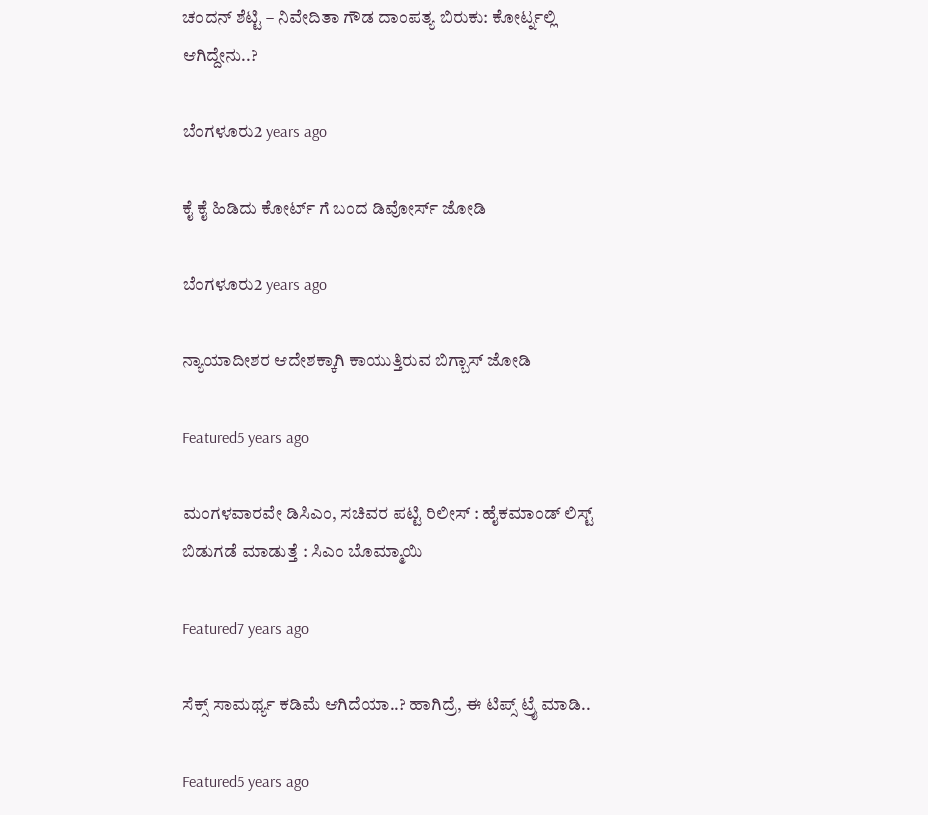ಚಂದನ್ ಶೆಟ್ಟಿ – ನಿವೇದಿತಾ ಗೌಡ ದಾಂಪತ್ಯ ಬಿರುಕು: ಕೋರ್ಟ್ನಲ್ಲಿ ಆಗಿದ್ದೇನು..?

ಬೆಂಗಳೂರು2 years ago

ಕೈ ಕೈ ಹಿಡಿದು ಕೋರ್ಟ್ ಗೆ ಬಂದ ಡಿವೋರ್ಸ್ ಜೋಡಿ

ಬೆಂಗಳೂರು2 years ago

ನ್ಯಾಯಾದೀಶರ ಆದೇಶಕ್ಕಾಗಿ ಕಾಯುತ್ತಿರುವ ಬಿಗ್ಬಾಸ್ ಜೋಡಿ

Featured5 years ago

ಮಂಗಳವಾರವೇ ಡಿಸಿಎಂ, ಸಚಿವರ ಪಟ್ಟಿ ರಿಲೀಸ್ : ಹೈಕಮಾಂಡ್ ಲಿಸ್ಟ್ ಬಿಡುಗಡೆ ಮಾಡುತ್ತೆ : ಸಿಎಂ ಬೊಮ್ಮಾಯಿ

Featured7 years ago

ಸೆಕ್ಸ್ ಸಾಮರ್ಥ್ಯ ಕಡಿಮೆ ಆಗಿದೆಯಾ..? ಹಾಗಿದ್ರೆ, ಈ ಟಿಪ್ಸ್ ಟ್ರೈ ಮಾಡಿ..

Featured5 years ago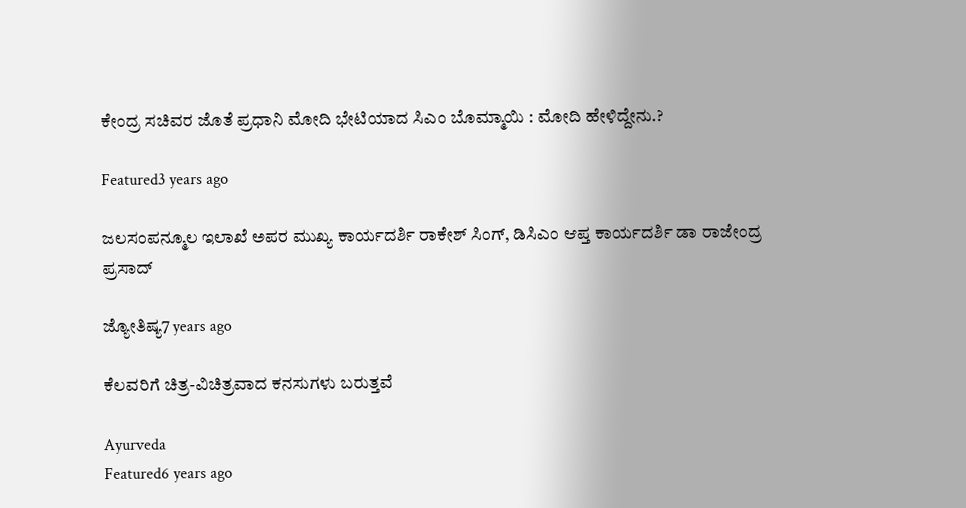ಕೇಂದ್ರ ಸಚಿವರ ಜೊತೆ ಪ್ರಧಾನಿ ಮೋದಿ ಭೇಟಿಯಾದ ಸಿಎಂ ಬೊಮ್ಮಾಯಿ : ಮೋದಿ ಹೇಳಿದ್ದೇನು.?

Featured3 years ago

ಜಲಸಂಪನ್ಮೂಲ ಇಲಾಖೆ ಅಪರ ಮುಖ್ಯ ಕಾರ್ಯದರ್ಶಿ ರಾಕೇಶ್ ಸಿಂಗ್, ಡಿಸಿಎಂ ಆಪ್ತ ಕಾರ್ಯದರ್ಶಿ ಡಾ ರಾಜೇಂದ್ರ ಪ್ರಸಾದ್

ಜ್ಯೋತಿಷ್ಯ7 years ago

ಕೆಲವರಿಗೆ ಚಿತ್ರ-ವಿಚಿತ್ರವಾದ ಕನಸುಗಳು ಬರುತ್ತವೆ

Ayurveda
Featured6 years ago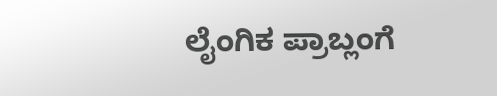ಲೈಂಗಿಕ ಪ್ರಾಬ್ಲಂಗೆ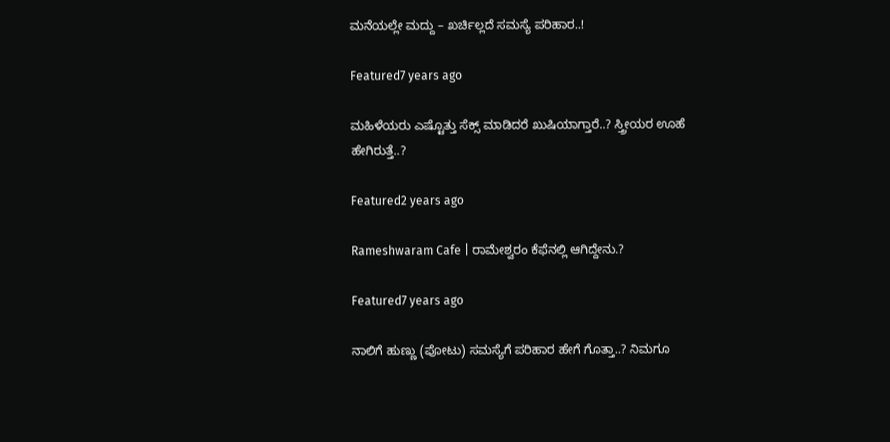ಮನೆಯಲ್ಲೇ ಮದ್ದು – ಖರ್ಚಿಲ್ಲದೆ ಸಮಸ್ಯೆ ಪರಿಹಾರ..!

Featured7 years ago

ಮಹಿಳೆಯರು ಎಷ್ಟೊತ್ತು ಸೆಕ್ಸ್ ಮಾಡಿದರೆ ಖುಷಿಯಾಗ್ತಾರೆ..? ಸ್ತ್ರೀಯರ ಊಹೆ ಹೇಗಿರುತ್ತೆ..?

Featured2 years ago

Rameshwaram Cafe | ರಾಮೇಶ್ವರಂ ಕೆಫೆನಲ್ಲಿ ಆಗಿದ್ದೇನು.?

Featured7 years ago

ನಾಲಿಗೆ ಹುಣ್ಣು (ಪೋಟು) ಸಮಸ್ಯೆಗೆ ಪರಿಹಾರ ಹೇಗೆ ಗೊತ್ತಾ..? ನಿಮಗೂ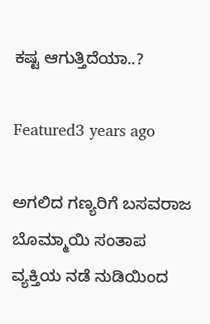ಕಷ್ಟ ಆಗುತ್ತಿದೆಯಾ..?

Featured3 years ago

ಅಗಲಿದ ಗಣ್ಯರಿಗೆ ಬಸವರಾಜ ಬೊಮ್ಮಾಯಿ ಸಂತಾಪ
ವ್ಯಕ್ತಿಯ ನಡೆ ನುಡಿಯಿಂದ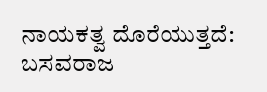ನಾಯಕತ್ವ ದೊರೆಯುತ್ತದೆ: ಬಸವರಾಜ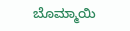ಬೊಮ್ಮಾಯಿ